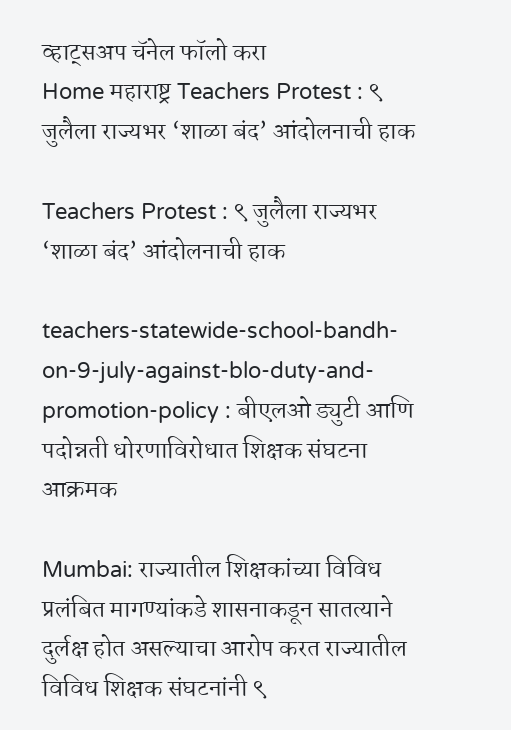व्हाट्सअप चॅनेल फॉलो करा
Home महाराष्ट्र Teachers Protest : ९ जुलैला राज्यभर ‘शाळा बंद’ आंदोलनाची हाक

Teachers Protest : ९ जुलैला राज्यभर ‘शाळा बंद’ आंदोलनाची हाक

teachers-statewide-school-bandh-on-9-july-against-blo-duty-and-promotion-policy : बीएलओ ड्युटी आणि पदोन्नती धोरणाविरोधात शिक्षक संघटना आक्रमक

Mumbai: राज्यातील शिक्षकांच्या विविध प्रलंबित मागण्यांकडे शासनाकडून सातत्याने दुर्लक्ष होत असल्याचा आरोप करत राज्यातील विविध शिक्षक संघटनांनी ९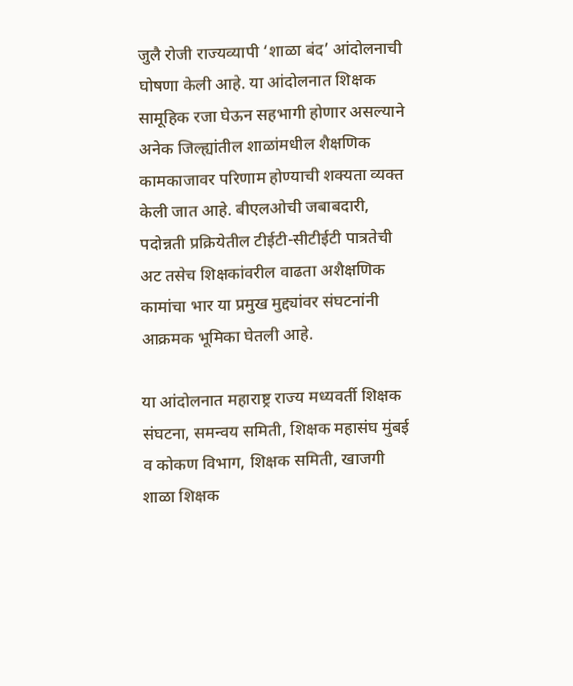जुलै रोजी राज्यव्यापी ‘शाळा बंद’ आंदोलनाची घोषणा केली आहे. या आंदोलनात शिक्षक सामूहिक रजा घेऊन सहभागी होणार असल्याने अनेक जिल्ह्यांतील शाळांमधील शैक्षणिक कामकाजावर परिणाम होण्याची शक्यता व्यक्त केली जात आहे. बीएलओची जबाबदारी, पदोन्नती प्रक्रियेतील टीईटी-सीटीईटी पात्रतेची अट तसेच शिक्षकांवरील वाढता अशैक्षणिक कामांचा भार या प्रमुख मुद्द्यांवर संघटनांनी आक्रमक भूमिका घेतली आहे.

या आंदोलनात महाराष्ट्र राज्य मध्यवर्ती शिक्षक संघटना, समन्वय समिती, शिक्षक महासंघ मुंबई व कोकण विभाग, शिक्षक समिती, खाजगी शाळा शिक्षक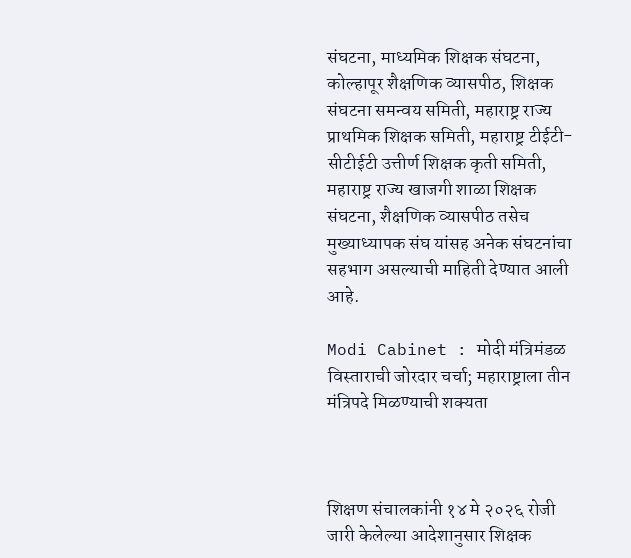संघटना, माध्यमिक शिक्षक संघटना, कोल्हापूर शैक्षणिक व्यासपीठ, शिक्षक संघटना समन्वय समिती, महाराष्ट्र राज्य प्राथमिक शिक्षक समिती, महाराष्ट्र टीईटी-सीटीईटी उत्तीर्ण शिक्षक कृती समिती, महाराष्ट्र राज्य खाजगी शाळा शिक्षक संघटना, शैक्षणिक व्यासपीठ तसेच मुख्याध्यापक संघ यांसह अनेक संघटनांचा सहभाग असल्याची माहिती देण्यात आली आहे.

Modi Cabinet : मोदी मंत्रिमंडळ विस्ताराची जोरदार चर्चा; महाराष्ट्राला तीन मंत्रिपदे मिळण्याची शक्यता



शिक्षण संचालकांनी १४ मे २०२६ रोजी जारी केलेल्या आदेशानुसार शिक्षक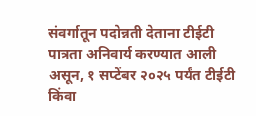संवर्गातून पदोन्नती देताना टीईटी पात्रता अनिवार्य करण्यात आली असून, १ सप्टेंबर २०२५ पर्यंत टीईटी किंवा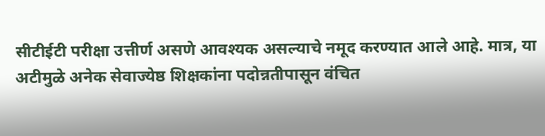सीटीईटी परीक्षा उत्तीर्ण असणे आवश्यक असल्याचे नमूद करण्यात आले आहे. मात्र, या अटीमुळे अनेक सेवाज्येष्ठ शिक्षकांना पदोन्नतीपासून वंचित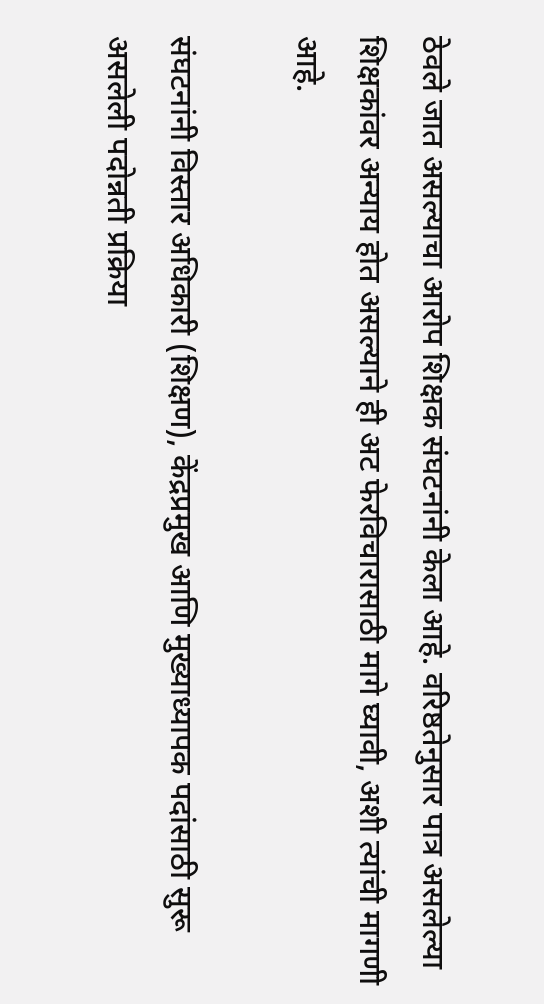ठेवले जात असल्याचा आरोप शिक्षक संघटनांनी केला आहे. वरिष्ठतेनुसार पात्र असलेल्या शिक्षकांवर अन्याय होत असल्याने ही अट फेरविचारासाठी मागे घ्यावी, अशी त्यांची मागणी आहे.

संघटनांनी विस्तार अधिकारी (शिक्षण), केंद्रप्रमुख आणि मुख्याध्यापक पदांसाठी सुरू असलेली पदोन्नती प्रक्रिया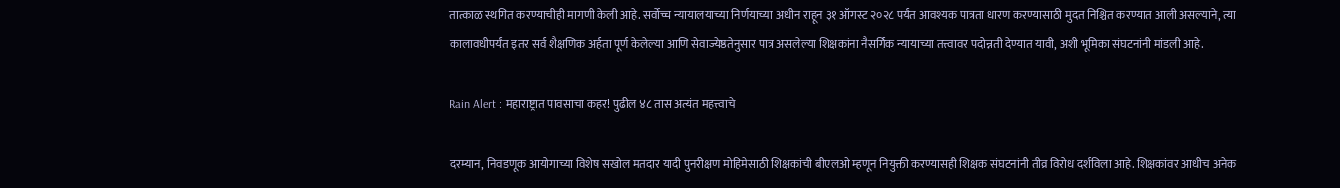तात्काळ स्थगित करण्याचीही मागणी केली आहे. सर्वोच्च न्यायालयाच्या निर्णयाच्या अधीन राहून ३१ ऑगस्ट २०२८ पर्यंत आवश्यक पात्रता धारण करण्यासाठी मुदत निश्चित करण्यात आली असल्याने, त्या कालावधीपर्यंत इतर सर्व शैक्षणिक अर्हता पूर्ण केलेल्या आणि सेवाज्येष्ठतेनुसार पात्र असलेल्या शिक्षकांना नैसर्गिक न्यायाच्या तत्त्वावर पदोन्नती देण्यात यावी, अशी भूमिका संघटनांनी मांडली आहे.

Rain Alert : महाराष्ट्रात पावसाचा कहर! पुढील ४८ तास अत्यंत महत्त्वाचे

दरम्यान, निवडणूक आयोगाच्या विशेष सखोल मतदार यादी पुनरीक्षण मोहिमेसाठी शिक्षकांची बीएलओ म्हणून नियुक्ती करण्यासही शिक्षक संघटनांनी तीव्र विरोध दर्शविला आहे. शिक्षकांवर आधीच अनेक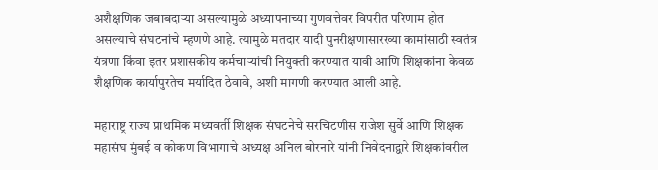अशैक्षणिक जबाबदाऱ्या असल्यामुळे अध्यापनाच्या गुणवत्तेवर विपरीत परिणाम होत असल्याचे संघटनांचे म्हणणे आहे. त्यामुळे मतदार यादी पुनरीक्षणासारख्या कामांसाठी स्वतंत्र यंत्रणा किंवा इतर प्रशासकीय कर्मचाऱ्यांची नियुक्ती करण्यात यावी आणि शिक्षकांना केवळ शैक्षणिक कार्यापुरतेच मर्यादित ठेवावे, अशी मागणी करण्यात आली आहे.

महाराष्ट्र राज्य प्राथमिक मध्यवर्ती शिक्षक संघटनेचे सरचिटणीस राजेश सुर्वे आणि शिक्षक महासंघ मुंबई व कोकण विभागाचे अध्यक्ष अनिल बोरनारे यांनी निवेदनाद्वारे शिक्षकांवरील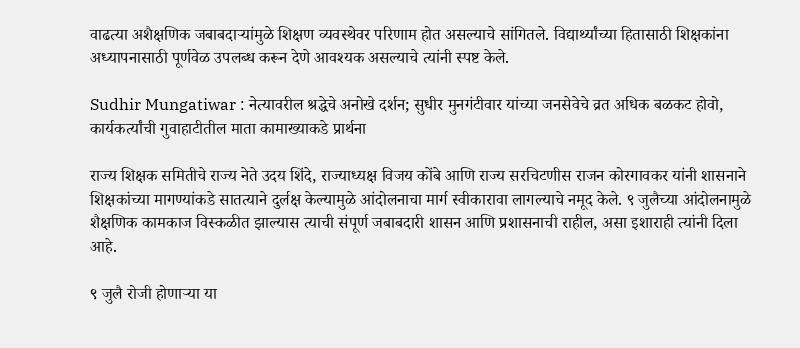वाढत्या अशैक्षणिक जबाबदाऱ्यांमुळे शिक्षण व्यवस्थेवर परिणाम होत असल्याचे सांगितले. विद्यार्थ्यांच्या हितासाठी शिक्षकांना अध्यापनासाठी पूर्णवेळ उपलब्ध करून देणे आवश्यक असल्याचे त्यांनी स्पष्ट केले.

Sudhir Mungatiwar : नेत्यावरील श्रद्धेचे अनोखे दर्शन; सुधीर मुनगंटीवार यांच्या जनसेवेचे व्रत अधिक बळकट होवो, कार्यकर्त्यांची गुवाहाटीतील माता कामाख्याकडे प्रार्थना

राज्य शिक्षक समितीचे राज्य नेते उदय शिंदे, राज्याध्यक्ष विजय कोंबे आणि राज्य सरचिटणीस राजन कोरगावकर यांनी शासनाने शिक्षकांच्या मागण्यांकडे सातत्याने दुर्लक्ष केल्यामुळे आंदोलनाचा मार्ग स्वीकारावा लागल्याचे नमूद केले. ९ जुलैच्या आंदोलनामुळे शैक्षणिक कामकाज विस्कळीत झाल्यास त्याची संपूर्ण जबाबदारी शासन आणि प्रशासनाची राहील, असा इशाराही त्यांनी दिला आहे.

९ जुलै रोजी होणाऱ्या या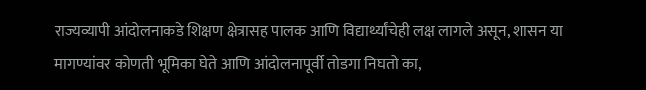राज्यव्यापी आंदोलनाकडे शिक्षण क्षेत्रासह पालक आणि विद्यार्थ्यांचेही लक्ष लागले असून, शासन या मागण्यांवर कोणती भूमिका घेते आणि आंदोलनापूर्वी तोडगा निघतो का,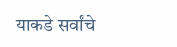याकडे सर्वांचे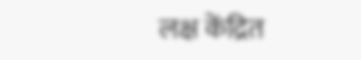लक्ष केंद्रित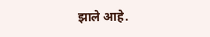झाले आहे.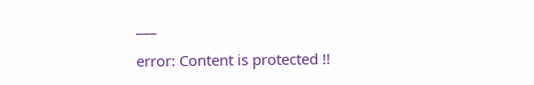___

error: Content is protected !!